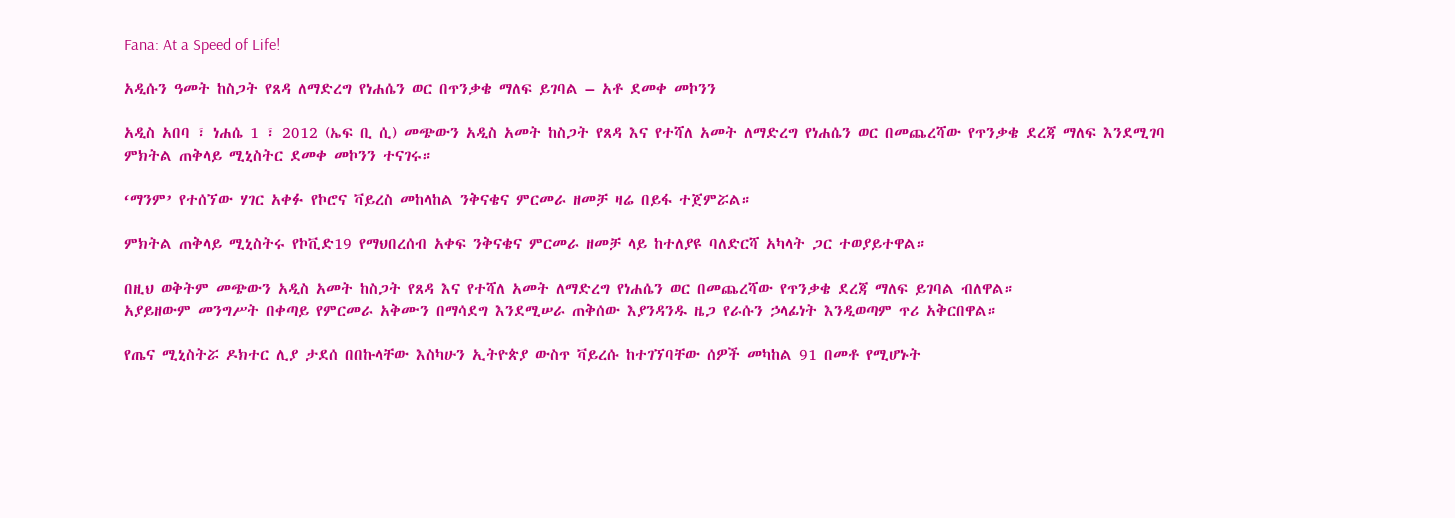Fana: At a Speed of Life!

አዲሱን ዓመት ከስጋት የጸዳ ለማድረግ የነሐሴን ወር በጥንቃቄ ማለፍ ይገባል – አቶ ደመቀ መኮንን

አዲስ አበባ ፣ ነሐሴ 1 ፣ 2012 (ኤፍ ቢ ሲ) መጭውን አዲስ አመት ከስጋት የጸዳ እና የተሻለ አመት ለማድረግ የነሐሴን ወር በመጨረሻው የጥንቃቄ ደረጃ ማለፍ እንደሚገባ ምክትል ጠቅላይ ሚኒስትር ደመቀ መኮንን ተናገሩ።

‘ማንም’ የተሰኘው ሃገር አቀፉ የኮሮና ቫይረስ መከላከል ንቅናቄና ምርመራ ዘመቻ ዛሬ በይፋ ተጀምሯል።

ምክትል ጠቅላይ ሚኒስትሩ የኮቪድ19 የማህበረሰብ አቀፍ ንቅናቄና ምርመራ ዘመቻ ላይ ከተለያዩ ባለድርሻ አካላት ጋር ተወያይተዋል።

በዚህ ወቅትም መጭውን አዲስ አመት ከስጋት የጸዳ እና የተሻለ አመት ለማድረግ የነሐሴን ወር በመጨረሻው የጥንቃቄ ደረጃ ማለፍ ይገባል ብለዋል።
አያይዘውም መንግሥት በቀጣይ የምርመራ አቅሙን በማሳደግ እንደሚሠራ ጠቅሰው እያንዳንዱ ዜጋ የራሱን ኃላፊነት እንዲወጣም ጥሪ አቅርበዋል።

የጤና ሚኒስትሯ ዶክተር ሊያ ታደሰ በበኩላቸው እስካሁን ኢትዮጵያ ውስጥ ቫይረሱ ከተገኘባቸው ሰዎች መካከል 91 በመቶ የሚሆኑት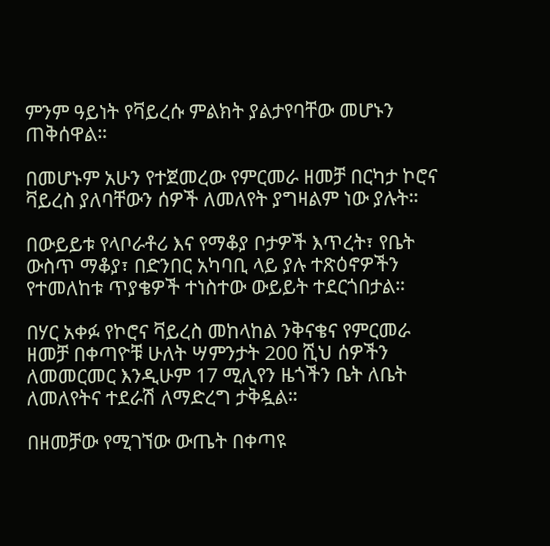ምንም ዓይነት የቫይረሱ ምልክት ያልታየባቸው መሆኑን ጠቅሰዋል።

በመሆኑም አሁን የተጀመረው የምርመራ ዘመቻ በርካታ ኮሮና ቫይረስ ያለባቸውን ሰዎች ለመለየት ያግዛልም ነው ያሉት።

በውይይቱ የላቦራቶሪ እና የማቆያ ቦታዎች እጥረት፣ የቤት ውስጥ ማቆያ፣ በድንበር አካባቢ ላይ ያሉ ተጽዕኖዎችን የተመለከቱ ጥያቄዎች ተነስተው ውይይት ተደርጎበታል።

በሃር አቀፉ የኮሮና ቫይረስ መከላከል ንቅናቄና የምርመራ ዘመቻ በቀጣዮቹ ሁለት ሣምንታት 200 ሺህ ሰዎችን ለመመርመር እንዲሁም 17 ሚሊየን ዜጎችን ቤት ለቤት ለመለየትና ተደራሽ ለማድረግ ታቅዷል።

በዘመቻው የሚገኘው ውጤት በቀጣዩ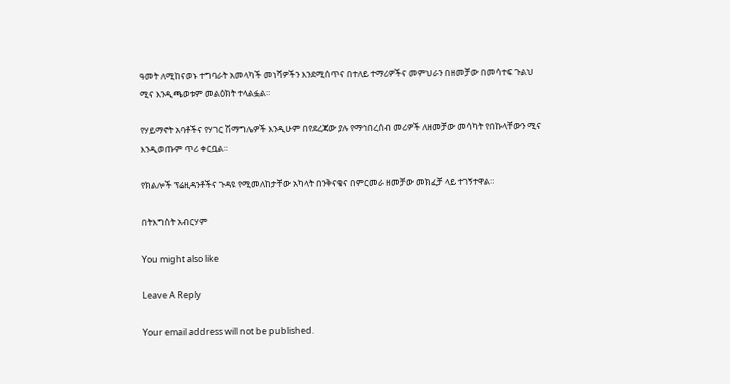ዓመት ለሚከናወኑ ተግባራት አመላካች መነሻዎችን እንደሚሰጥና በተለይ ተማሪዎችና መምህራን በዘመቻው በመሳተፍ ጉልህ ሚና እንዲጫወቱም መልዕክት ተላልፏል።

የሃይማኖት አባቶችና የሃገር ሽማግሌዎች እንዲሁም በየደረጃው ያሉ የማኅበረሰብ መሪዎች ለዘመቻው መሳካት የበኩላቸውን ሚና እንዲወጡም ጥሪ ቀርቧል።

የክልሎች ፕሬዚዳንቶችና ጉዳዩ የሚመለከታቸው አካላት በንቅናቄና በምርመራ ዘመቻው መክፈቻ ላይ ተገኝተዋል።

በትእግስት አብርሃም

You might also like

Leave A Reply

Your email address will not be published.